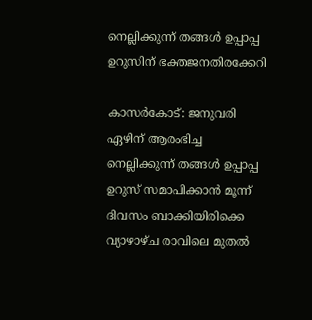നെല്ലിക്കുന്ന് തങ്ങള്‍ ഉപ്പാപ്പ ഉറുസിന് ഭക്തജനതിരക്കേറി

കാസര്‍കോട്: ജനുവരി ഏഴിന് ആരംഭിച്ച നെല്ലിക്കുന്ന് തങ്ങള്‍ ഉപ്പാപ്പ ഉറുസ് സമാപിക്കാന്‍ മൂന്ന് ദിവസം ബാക്കിയിരിക്കെ വ്യാഴാഴ്ച രാവിലെ മുതല്‍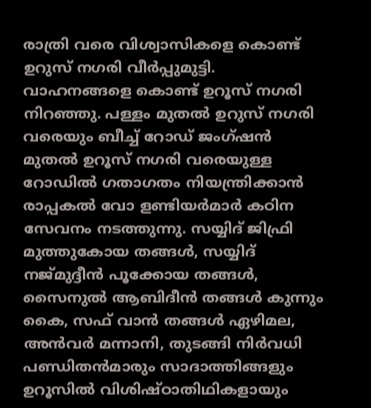രാത്രി വരെ വിശ്വാസികളെ കൊണ്ട് ഉറുസ് നഗരി വീര്‍പ്പുമുട്ടി. വാഹനങ്ങളെ കൊണ്ട് ഉറൂസ് നഗരി നിറഞ്ഞു. പള്ളം മുതല്‍ ഉറുസ് നഗരി വരെയും ബീച്ച് റോഡ് ജംഗ്ഷന്‍ മുതല്‍ ഉറൂസ് നഗരി വരെയുള്ള റോഡില്‍ ഗതാഗതം നിയന്ത്രിക്കാന്‍ രാപ്പകല്‍ വോ ളണ്ടിയര്‍മാര്‍ കഠിന സേവനം നടത്തുന്നു. സയ്യിദ് ജിഫ്രി മുത്തുകോയ തങ്ങള്‍, സയ്യിദ് നജ്മുദ്ദീന്‍ പൂക്കോയ തങ്ങള്‍, സൈനുല്‍ ആബിദീന്‍ തങ്ങള്‍ കുന്നും കൈ, സഫ് വാന്‍ തങ്ങള്‍ ഏഴിമല, അന്‍വര്‍ മന്നാനി, തുടങ്ങി നിര്‍വധി പണ്ഡിതന്‍മാരും സാദാത്തിങ്ങളും ഉറൂസില്‍ വിശിഷ്ഠാതിഥികളായും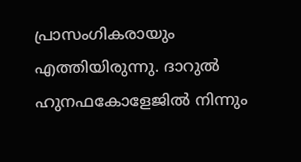പ്രാസംഗികരായും എത്തിയിരുന്നു. ദാറുല്‍ ഹുനഫകോളേജില്‍ നിന്നും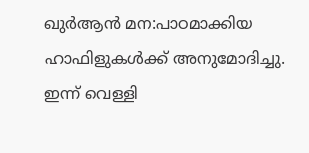ഖുര്‍ആന്‍ മന:പാഠമാക്കിയ ഹാഫിളുകള്‍ക്ക് അനുമോദിച്ചു.
ഇന്ന് വെള്ളി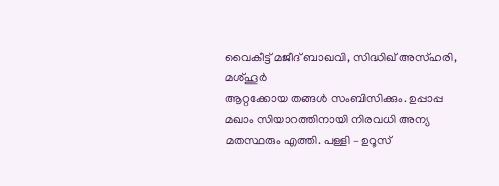വൈകീട്ട് മജീദ് ബാഖവി, സിദ്ധിഖ് അസ്ഹരി, മശ്ഹൂര്‍
ആറ്റക്കോയ തങ്ങള്‍ സംബിസിക്കും. ഉപ്പാപ്പ മഖാം സിയാറത്തിനായി നിരവധി അന്യ മതസ്ഥരും എത്തി. പള്ളി – ഉറൂസ്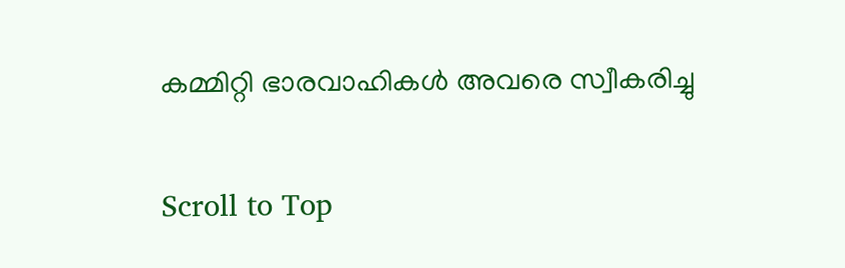കമ്മിറ്റി ഭാരവാഹികള്‍ അവരെ സ്വീകരിച്ചു

Scroll to Top